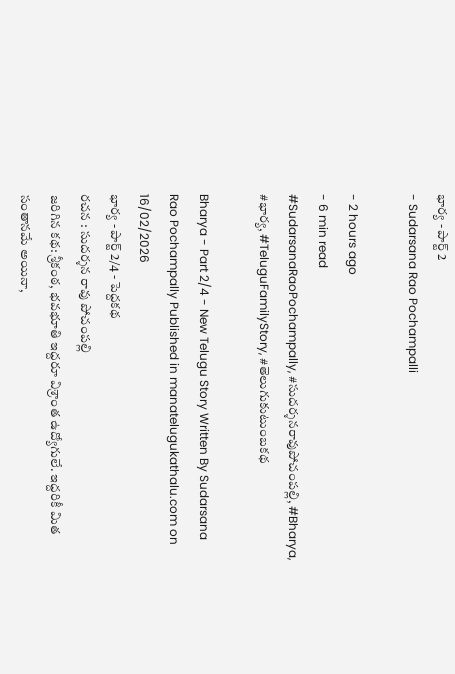భార్య - పార్ట్ 2
- Sudarsana Rao Pochampalli

- 2 hours ago
- 6 min read
#SudarsanaRaoPochampally, #సుదర్శనరావుపోచంపల్లి, #Bharya, #భార్య, #TeluguFamilyStory, #తెలుగుకుటుంబకథ

Bharya - Part 2/4 - New Telugu Story Written By Sudarsana Rao Pochampally Published in manatelugukathalu.com on 16/02/2026
భార్య - పార్ట్ 2/4 - పెద్దకథ
రచన : సుదర్శన రావు పోచంపల్లి
జరిగిన కథ: శ్రీకంఠ, భవభూతి ఇద్దరూ విశ్రాంత ఉద్యోగులే. ఇద్దరికీ మిత సంతానమే అయినా,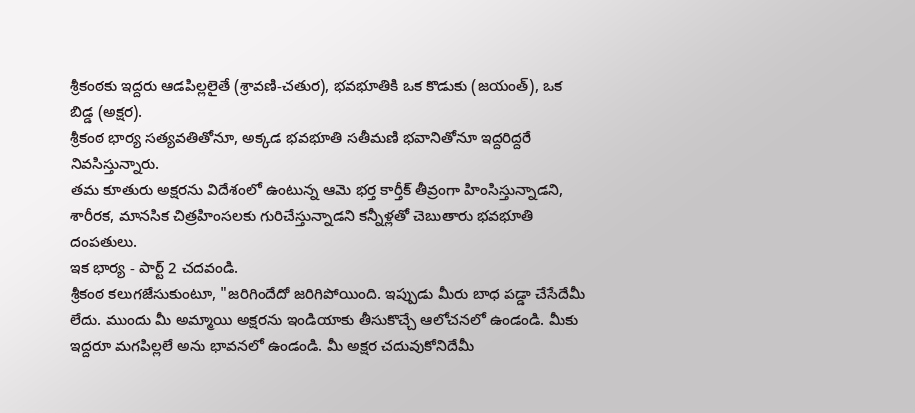శ్రీకంఠకు ఇద్దరు ఆడపిల్లలైతే (శ్రావణి-చతుర), భవభూతికి ఒక కొడుకు (జయంత్), ఒక బిడ్డ (అక్షర).
శ్రీకంఠ భార్య సత్యవతితోనూ, అక్కడ భవభూతి సతీమణి భవానితోనూ ఇద్దరిద్దరే నివసిస్తున్నారు.
తమ కూతురు అక్షరను విదేశంలో ఉంటున్న ఆమె భర్త కార్తీక్ తీవ్రంగా హింసిస్తున్నాడని, శారీరక, మానసిక చిత్రహింసలకు గురిచేస్తున్నాడని కన్నీళ్లతో చెబుతారు భవభూతి దంపతులు.
ఇక భార్య - పార్ట్ 2 చదవండి.
శ్రీకంఠ కలుగజేసుకుంటూ, "జరిగిందేదో జరిగిపోయింది. ఇప్పుడు మీరు బాధ పడ్డా చేసేదేమీ లేదు. ముందు మీ అమ్మాయి అక్షరను ఇండియాకు తీసుకొచ్చే ఆలోచనలో ఉండండి. మీకు ఇద్దరూ మగపిల్లలే అను భావనలో ఉండండి. మీ అక్షర చదువుకోనిదేమీ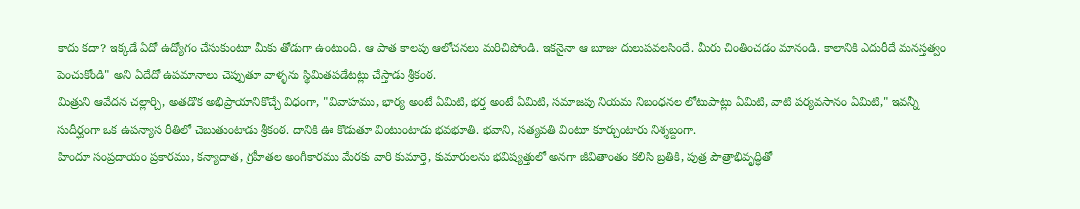కాదు కదా? ఇక్కడే ఏదో ఉద్యోగం చేసుకుంటూ మీకు తోడుగా ఉంటుంది. ఆ పాత కాలపు ఆలోచనలు మరిచిపోండి. ఇకనైనా ఆ బూజు దులుపవలసిందే. మీరు చింతించడం మానండి. కాలానికి ఎదురీదే మనస్తత్వం పెంచుకోండి" అని ఏదేదో ఉపమానాలు చెప్పుతూ వాళ్ళను స్థిమితపడేటట్లు చేస్తాడు శ్రీకంఠ.
మిత్రుని ఆవేదన చల్లార్చి, అతడొక అభిప్రాయానికొచ్చే విధంగా, "వివాహము, భార్య అంటే ఏమిటి, భర్త అంటే ఏమిటి, సమాజపు నియమ నిబంధనల లోటుపాట్లు ఏమిటి, వాటి పర్యవసానం ఏమిటి," ఇవన్నీ సుదీర్ఘంగా ఒక ఉపన్యాస రీతిలో చెబుతుంటాడు శ్రీకంఠ. దానికి ఊ కొడుతూ వింటుంటాడు భవభూతి. భవాని, సత్యవతి వింటూ కూర్చుంటారు నిశ్శబ్దంగా.
హిందూ సంప్రదాయం ప్రకారము, కన్యాదాత, గ్రహీతల అంగీకారము మేరకు వారి కుమార్తె, కుమారులను భవిష్యత్తులో అనగా జీవితాంతం కలిసి బ్రతికి, పుత్ర పౌత్రాభివృద్ధితో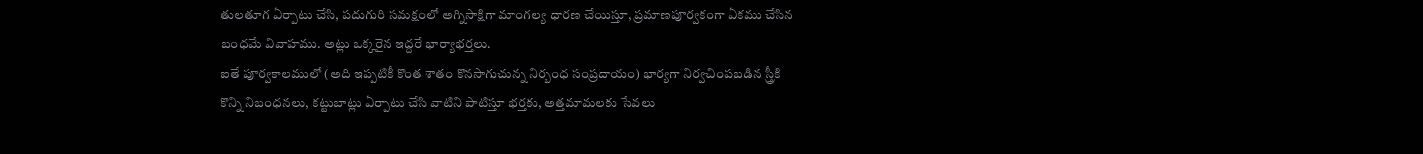తులతూగ ఏర్పాటు చేసి, పదుగురి సమక్షంలో అగ్నిసాక్షిగా మాంగల్య ధారణ చేయిస్తూ, ప్రమాణపూర్వకంగా ఏకము చేసిన బంధమే వివాహము. అట్లు ఒక్కరైన ఇద్దరే భార్యాభర్తలు.
ఐతే పూర్వకాలములో (అది ఇప్పటికీ కొంత శాతం కొనసాగుచున్న నిర్బంధ సంప్రదాయం) భార్యగా నిర్వచింపబడిన స్త్రీకి కొన్ని నిబంధనలు, కట్టుబాట్లు ఏర్పాటు చేసి వాటిని పాటిస్తూ భర్తకు, అత్తమామలకు సేవలు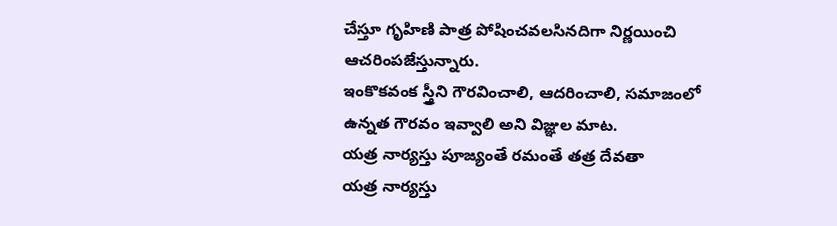చేస్తూ గృహిణి పాత్ర పోషించవలసినదిగా నిర్ణయించి ఆచరింపజేస్తున్నారు.
ఇంకొకవంక స్త్రీని గౌరవించాలి, ఆదరించాలి, సమాజంలో ఉన్నత గౌరవం ఇవ్వాలి అని విజ్ఞుల మాట.
యత్ర నార్యస్తు పూజ్యంతే రమంతే తత్ర దేవతా
యత్ర నార్యస్తు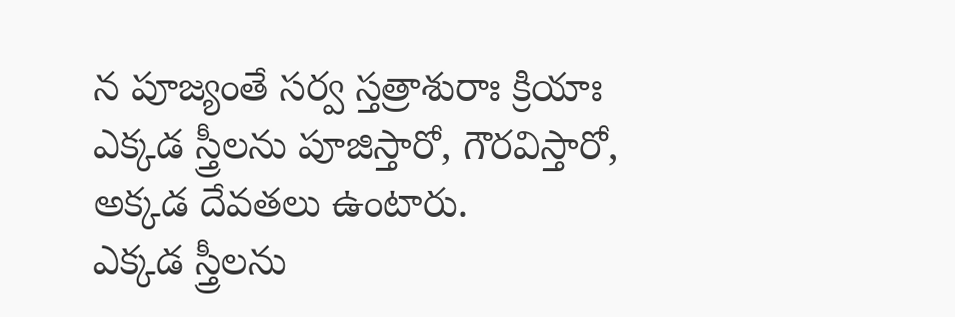న పూజ్యంతే సర్వ స్తత్రాశురాః క్రియాః
ఎక్కడ స్త్రీలను పూజిస్తారో, గౌరవిస్తారో, అక్కడ దేవతలు ఉంటారు.
ఎక్కడ స్త్రీలను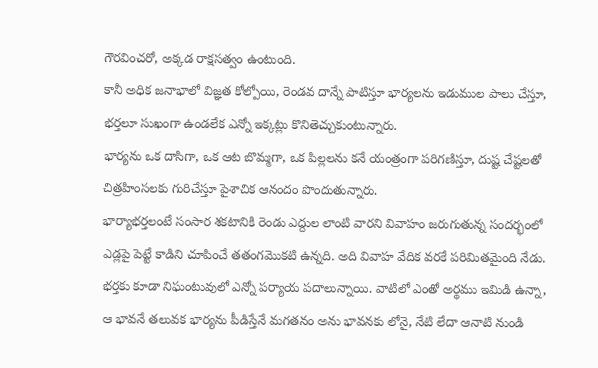గౌరవించరో, అక్కడ రాక్షసత్వం ఉంటుంది.
కానీ అధిక జనాభాలో విజ్ఞత కోల్పోయి, రెండవ దాన్నే పాటిస్తూ భార్యలను ఇడుముల పాలు చేస్తూ, భర్తలూ సుఖంగా ఉండలేక ఎన్నో ఇక్కట్లు కొనితెచ్చుకుంటున్నారు.
భార్యను ఒక దాసిగా, ఒక ఆట బొమ్మగా, ఒక పిల్లలను కనే యంత్రంగా పరిగణిస్తూ, దుష్ట చేష్టలతో చిత్రహింసలకు గురిచేస్తూ పైశాచిక ఆనందం పొందుతున్నారు.
భార్యాభర్తలంటే సంసార శకటానికి రెండు ఎద్దుల లాంటి వారని వివాహం జరుగుతున్న సందర్భంలో ఎడ్లపై పెట్టే కాడిని చూపించే తతంగమొకటి ఉన్నది. అది వివాహ వేదిక వరకే పరిమితమైంది నేడు.
భర్తకు కూడా నిఘంటువులో ఎన్నో పర్యాయ పదాలున్నాయి. వాటిలో ఎంతో అర్థము ఇమిడి ఉన్నా, ఆ భావనే తలువక భార్యను పీడిస్తేనే మగతనం అను భావనకు లోనై, నేటి లేదా ఆనాటి నుండి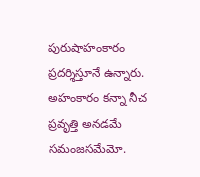పురుషాహంకారం ప్రదర్శిస్తూనే ఉన్నారు. అహంకారం కన్నా నీచ ప్రవృత్తి అనడమే సమంజసమేమో.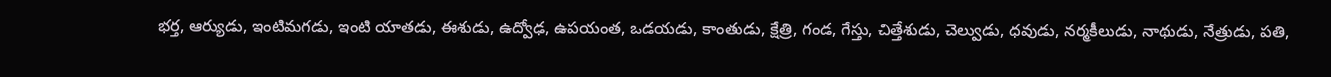భర్త, ఆర్యుడు, ఇంటిమగడు, ఇంటి యాతడు, ఈశుడు, ఉద్వోఢ, ఉపయంత, ఒడయడు, కాంతుడు, క్షేత్రి, గండ, గేస్తు, చిత్తేశుడు, చెల్వుడు, ధవుడు, నర్మకీలుడు, నాథుడు, నేత్రుడు, పతి,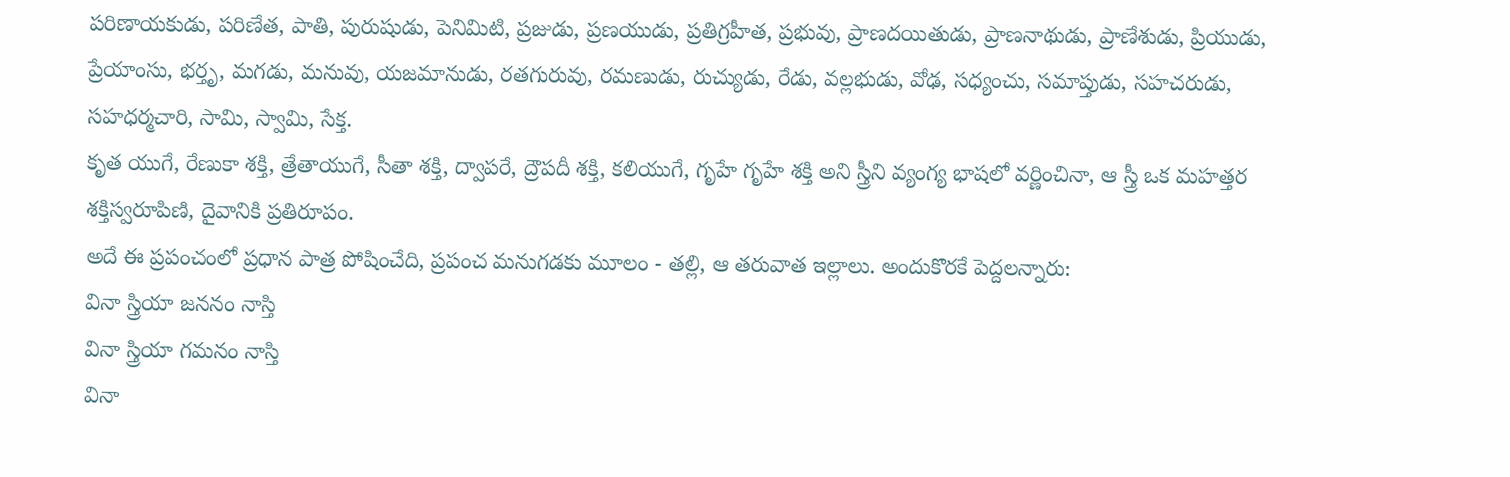పరిణాయకుడు, పరిణేత, పాతి, పురుషుడు, పెనిమిటి, ప్రజుడు, ప్రణయుడు, ప్రతిగ్రహీత, ప్రభువు, ప్రాణదయితుడు, ప్రాణనాథుడు, ప్రాణేశుడు, ప్రియుడు, ప్రేయాంసు, భర్తృ, మగడు, మనువు, యజమానుడు, రతగురువు, రమణుడు, రుచ్యుడు, రేడు, వల్లభుడు, వోఢ, సధ్యంచు, సమాప్తుడు, సహచరుడు, సహధర్మచారి, సామి, స్వామి, సేక్త.
కృత యుగే, రేణుకా శక్తి, త్రేతాయుగే, సీతా శక్తి, ద్వాపరే, ద్రౌపదీ శక్తి, కలియుగే, గృహే గృహే శక్తి అని స్త్రీని వ్యంగ్య భాషలో వర్ణించినా, ఆ స్త్రీ ఒక మహత్తర శక్తిస్వరూపిణి, దైవానికి ప్రతిరూపం.
అదే ఈ ప్రపంచంలో ప్రధాన పాత్ర పోషించేది, ప్రపంచ మనుగడకు మూలం - తల్లి, ఆ తరువాత ఇల్లాలు. అందుకొరకే పెద్దలన్నారు:
వినా స్త్రియా జననం నాస్తి
వినా స్త్రియా గమనం నాస్తి
వినా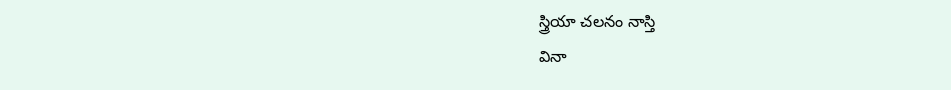స్త్రియా చలనం నాస్తి
వినా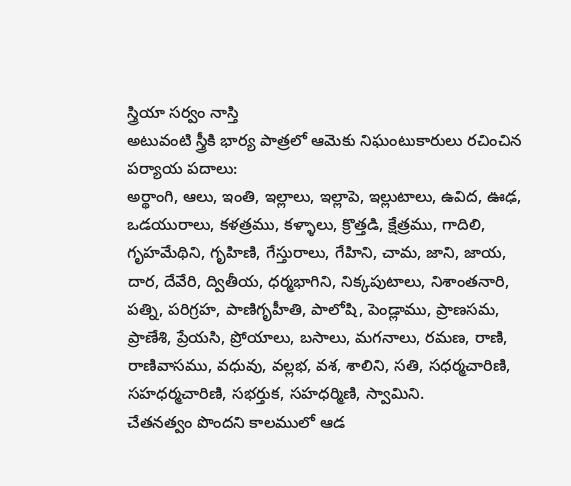స్త్రియా సర్వం నాస్తి
అటువంటి స్త్రీకి భార్య పాత్రలో ఆమెకు నిఘంటుకారులు రచించిన పర్యాయ పదాలు:
అర్థాంగి, ఆలు, ఇంతి, ఇల్లాలు, ఇల్లాపె, ఇల్లుటాలు, ఉవిద, ఊఢ, ఒడయురాలు, కళత్రము, కళ్ళాలు, క్రొత్తడి, క్షేత్రము, గాదిలి, గృహమేథిని, గృహిణి, గేస్తురాలు, గేహిని, చామ, జాని, జాయ, దార, దేవేరి, ద్వితీయ, ధర్మభాగిని, నిక్కపుటాలు, నిశాంతనారి, పత్ని, పరిగ్రహ, పాణిగృహీతి, పాలోషి, పెండ్లాము, ప్రాణసమ, ప్రాణేశి, ప్రేయసి, ప్రోయాలు, బసాలు, మగనాలు, రమణ, రాణి, రాణివాసము, వధువు, వల్లభ, వశ, శాలిని, సతి, సధర్మచారిణి, సహధర్మచారిణి, సభర్తుక, సహధర్మిణి, స్వామిని.
చేతనత్వం పొందని కాలములో ఆడ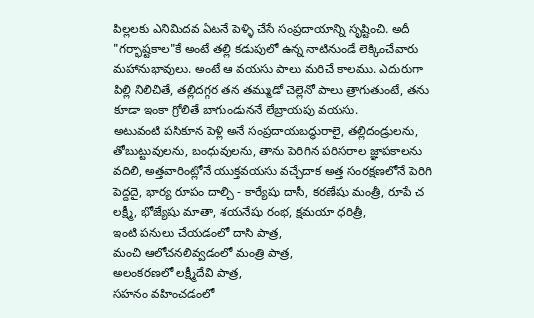పిల్లలకు ఎనిమిదవ ఏటనే పెళ్ళి చేసే సంప్రదాయాన్ని సృష్టించి. అదీ "గర్భాష్టకాల"కే అంటే తల్లి కడుపులో ఉన్న నాటినుండే లెక్కించేవారు మహానుభావులు. అంటే ఆ వయసు పాలు మరిచే కాలము. ఎదురుగా పిల్లి నిలిచితే, తల్లిదగ్గర తన తమ్ముడో చెల్లెనో పాలు త్రాగుతుంటే, తను కూడా ఇంకా గ్రోలితే బాగుండుననే లేబ్రాయపు వయసు.
అటువంటి పసికూన పెళ్లి అనే సంప్రదాయబద్ధురాలై, తల్లిదండ్రులను, తోబుట్టువులను, బంధువులను, తాను పెరిగిన పరిసరాల జ్ఞాపకాలను వదిలి, అత్తవారింట్లోనే యుక్తవయసు వచ్చేదాక అత్త సంరక్షణలోనే పెరిగి పెద్దదై, భార్య రూపం దాల్చి - కార్యేషు దాసీ, కరణేషు మంత్రీ, రూపే చ లక్ష్మీ, భోజ్యేషు మాతా, శయనేషు రంభ, క్షమయా ధరిత్రీ,
ఇంటి పనులు చేయడంలో దాసి పాత్ర,
మంచి ఆలోచనలివ్వడంలో మంత్రి పాత్ర,
అలంకరణలో లక్ష్మీదేవి పాత్ర,
సహనం వహించడంలో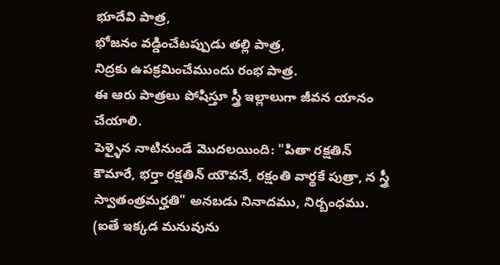భూదేవి పాత్ర,
భోజనం వడ్డించేటప్పుడు తల్లి పాత్ర,
నిద్రకు ఉపక్రమించేముందు రంభ పాత్ర.
ఈ ఆరు పాత్రలు పోషిస్తూ స్త్రీ ఇల్లాలుగా జీవన యానం చేయాలి.
పెళ్ళైన నాటినుండే మొదలయింది: "పితా రక్షతిన్ కౌమారే, భర్తా రక్షతిన్ యౌవనే, రక్షంతి వార్థకే పుత్రా, న స్త్రీ స్వాతంత్రమర్హతి" అనబడు నినాదము, నిర్బంధము.
(ఐతే ఇక్కడ మనువును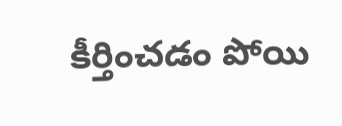కీర్తించడం పోయి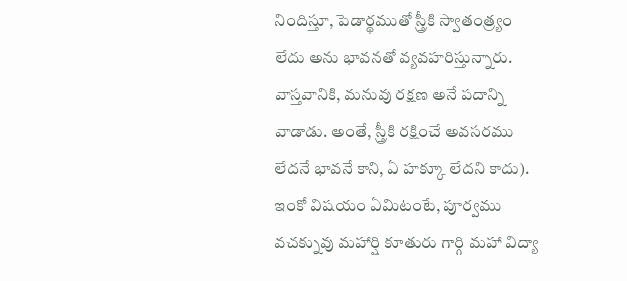నిందిస్తూ, పెడార్థముతో స్త్రీకి స్వాతంత్ర్యం లేదు అను భావనతో వ్యవహరిస్తున్నారు. వాస్తవానికి, మనువు రక్షణ అనే పదాన్ని వాడాడు. అంతే, స్త్రీకి రక్షించే అవసరము లేదనే భావనే కాని, ఏ హక్కూ లేదని కాదు).
ఇంకో విషయం ఏమిటంటే, పూర్వము వచక్నువు మహార్షి కూతురు గార్గి మహా విద్యా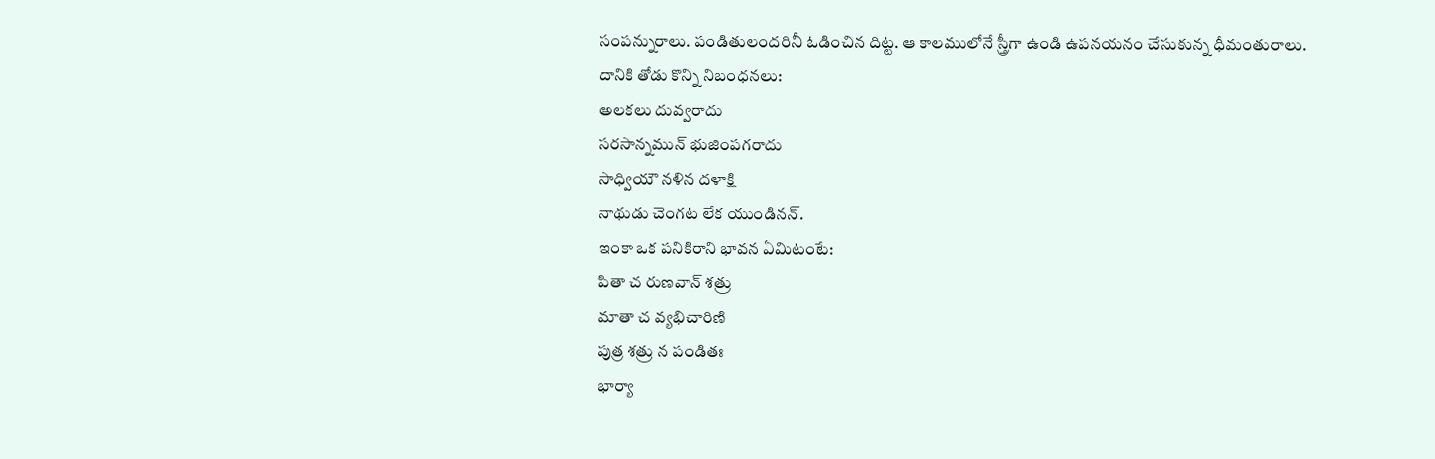సంపన్నురాలు. పండితులందరినీ ఓడించిన దిట్ట. ఆ కాలములోనే స్త్రీగా ఉండి ఉపనయనం చేసుకున్న ధీమంతురాలు.
దానికి తోడు కొన్ని నిబంధనలు:
అలకలు దువ్వరాదు
సరసాన్నమున్ భుజింపగరాదు
సాధ్వియౌ నళిన దళాక్షి
నాథుడు చెంగట లేక యుండినన్.
ఇంకా ఒక పనికిరాని భావన ఏమిటంటే:
పితా చ రుణవాన్ శత్రు
మాతా చ వ్యభిచారిణి
పుత్ర శత్రు న పండితః
భార్యా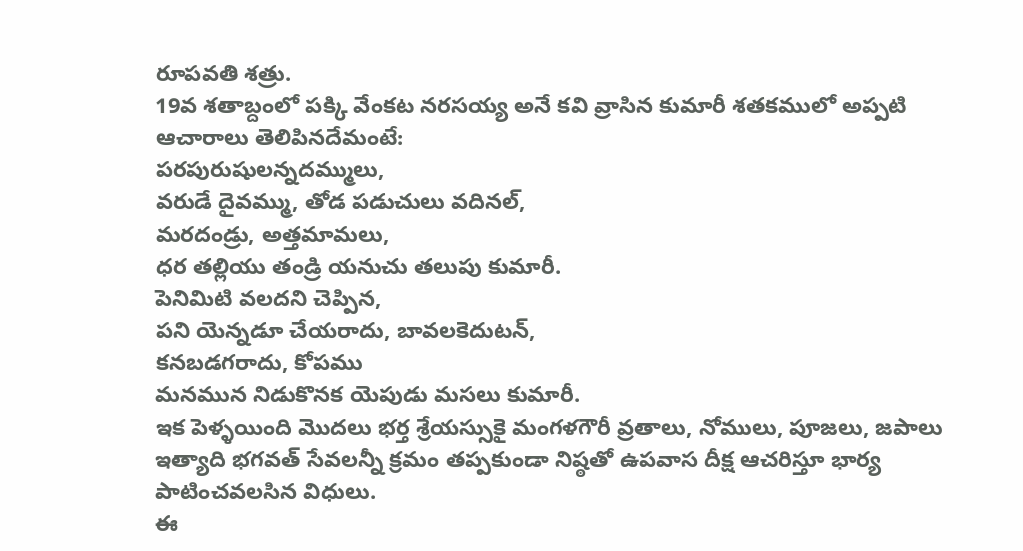రూపవతి శత్రు.
19వ శతాబ్దంలో పక్కి వేంకట నరసయ్య అనే కవి వ్రాసిన కుమారీ శతకములో అప్పటి ఆచారాలు తెలిపినదేమంటే:
పరపురుషులన్నదమ్ములు,
వరుడే దైవమ్ము, తోడ పడుచులు వదినల్,
మరదండ్రు, అత్తమామలు,
ధర తల్లియు తండ్రి యనుచు తలుపు కుమారీ.
పెనిమిటి వలదని చెప్పిన,
పని యెన్నడూ చేయరాదు, బావలకెదుటన్,
కనబడగరాదు, కోపము
మనమున నిడుకొనక యెపుడు మసలు కుమారీ.
ఇక పెళ్ళయింది మొదలు భర్త శ్రేయస్సుకై మంగళగౌరీ వ్రతాలు, నోములు, పూజలు, జపాలు ఇత్యాది భగవత్ సేవలన్నీ క్రమం తప్పకుండా నిష్ఠతో ఉపవాస దీక్ష ఆచరిస్తూ భార్య పాటించవలసిన విధులు.
ఈ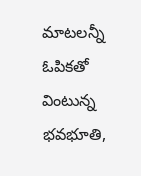మాటలన్నీ ఓపికతో వింటున్న భవభూతి,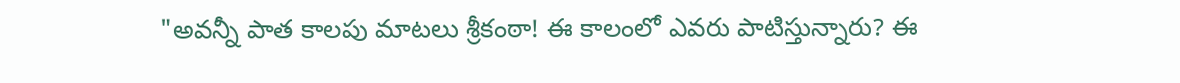"అవన్నీ పాత కాలపు మాటలు శ్రీకంఠా! ఈ కాలంలో ఎవరు పాటిస్తున్నారు? ఈ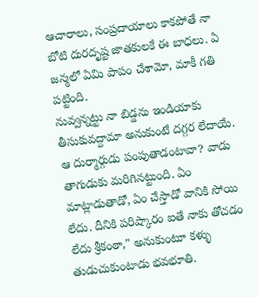ఆచారాలు, సంప్రదాయాలు కాకపోతే నా బోటి దురదృష్ట జాతకులకే ఈ బాధలు. ఏ జన్మలో ఏమి పాపం చేశామో, మాకీ గతి పట్టింది.
నువ్వన్నట్టు నా బిడ్డను ఇండియాకు తీసుకువద్దామా అనుకుంటే దగ్గర లేదాయే. ఆ దుర్మార్గుడు పంపుతాడంటావా? వాడు తాగుడుకు మరిగినట్టుంది. ఏం మాట్లాడుతాడో, ఏం చేస్తాడో వానికి సోయి లేదు. దీనికి పరిష్కారం ఐతే నాకు తోచడం లేదు శ్రీకంఠా," అనుకుంటూ కళ్ళు తుడుచుకుంటాడు భవభూతి.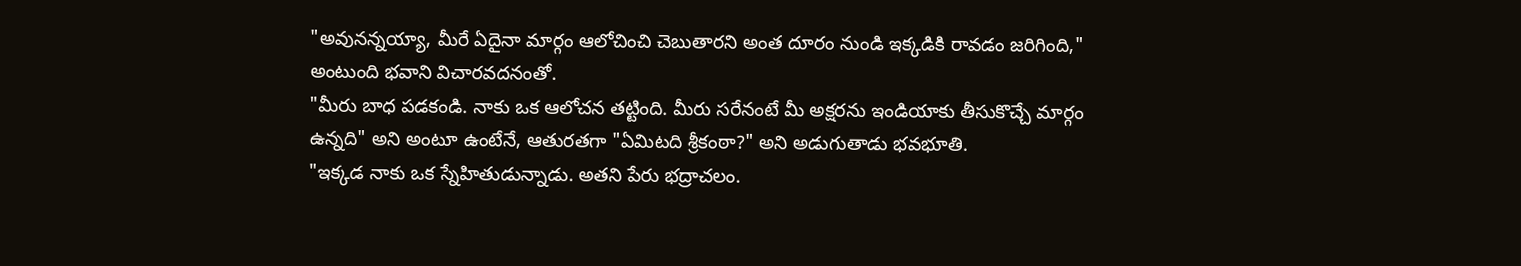"అవునన్నయ్యా, మీరే ఏదైనా మార్గం ఆలోచించి చెబుతారని అంత దూరం నుండి ఇక్కడికి రావడం జరిగింది," అంటుంది భవాని విచారవదనంతో.
"మీరు బాధ పడకండి. నాకు ఒక ఆలోచన తట్టింది. మీరు సరేనంటే మీ అక్షరను ఇండియాకు తీసుకొచ్చే మార్గం ఉన్నది" అని అంటూ ఉంటేనే, ఆతురతగా "ఏమిటది శ్రీకంఠా?" అని అడుగుతాడు భవభూతి.
"ఇక్కడ నాకు ఒక స్నేహితుడున్నాడు. అతని పేరు భద్రాచలం.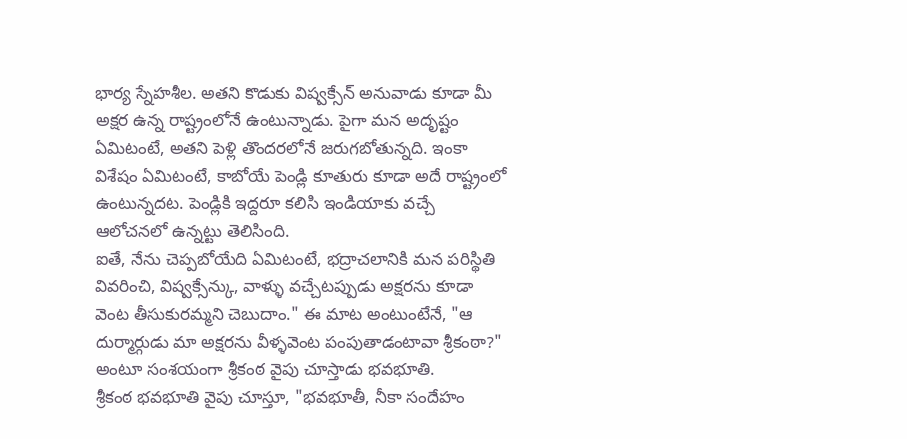భార్య స్నేహశీల. అతని కొడుకు విష్వక్సేన్ అనువాడు కూడా మీ అక్షర ఉన్న రాష్ట్రంలోనే ఉంటున్నాడు. పైగా మన అదృష్టం ఏమిటంటే, అతని పెళ్లి తొందరలోనే జరుగబోతున్నది. ఇంకా విశేషం ఏమిటంటే, కాబోయే పెండ్లి కూతురు కూడా అదే రాష్ట్రంలో ఉంటున్నదట. పెండ్లికి ఇద్దరూ కలిసి ఇండియాకు వచ్చే ఆలోచనలో ఉన్నట్టు తెలిసింది.
ఐతే, నేను చెప్పబోయేది ఏమిటంటే, భద్రాచలానికి మన పరిస్థితి వివరించి, విష్వక్సేన్కు, వాళ్ళు వచ్చేటప్పుడు అక్షరను కూడా వెంట తీసుకురమ్మని చెబుదాం." ఈ మాట అంటుంటేనే, "ఆ దుర్మార్గుడు మా అక్షరను వీళ్ళవెంట పంపుతాడంటావా శ్రీకంఠా?" అంటూ సంశయంగా శ్రీకంఠ వైపు చూస్తాడు భవభూతి.
శ్రీకంఠ భవభూతి వైపు చూస్తూ, "భవభూతీ, నీకా సందేహం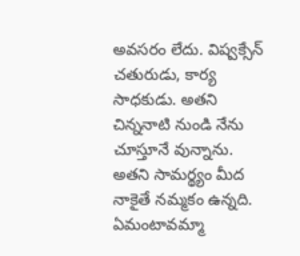అవసరం లేదు. విష్వక్సేన్ చతురుడు, కార్య సాధకుడు. అతని చిన్ననాటి నుండి నేను చూస్తూనే వున్నాను. అతని సామర్థ్యం మీద నాకైతే నమ్మకం ఉన్నది. ఏమంటావమ్మా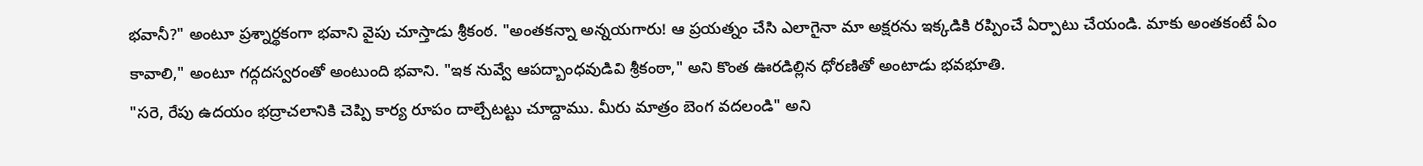భవానీ?" అంటూ ప్రశ్నార్థకంగా భవాని వైపు చూస్తాడు శ్రీకంఠ. "అంతకన్నా అన్నయగారు! ఆ ప్రయత్నం చేసి ఎలాగైనా మా అక్షరను ఇక్కడికి రప్పించే ఏర్పాటు చేయండి. మాకు అంతకంటే ఏం కావాలి," అంటూ గద్గదస్వరంతో అంటుంది భవాని. "ఇక నువ్వే ఆపద్బాంధవుడివి శ్రీకంఠా," అని కొంత ఊరడిల్లిన ధోరణితో అంటాడు భవభూతి.
"సరె, రేపు ఉదయం భద్రాచలానికి చెప్పి కార్య రూపం దాల్చేటట్టు చూద్దాము. మీరు మాత్రం బెంగ వదలండి" అని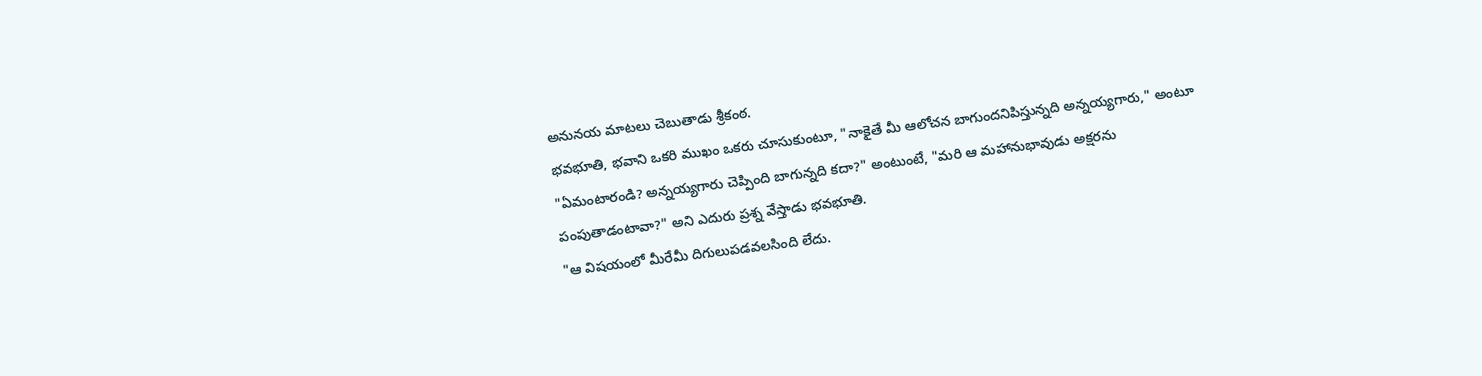అనునయ మాటలు చెబుతాడు శ్రీకంఠ.
భవభూతి, భవాని ఒకరి ముఖం ఒకరు చూసుకుంటూ, "నాకైతే మీ ఆలోచన బాగుందనిపిస్తున్నది అన్నయ్యగారు," అంటూ
"ఏమంటారండి? అన్నయ్యగారు చెప్పింది బాగున్నది కదా?" అంటుంటే, "మరి ఆ మహానుభావుడు అక్షరను పంపుతాడంటావా?" అని ఎదురు ప్రశ్న వేస్తాడు భవభూతి.
"ఆ విషయంలో మీరేమీ దిగులుపడవలసింది లేదు.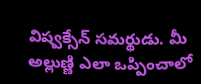విష్వక్సేన్ సమర్థుడు. మీ అల్లుణ్ణి ఎలా ఒప్పించాలో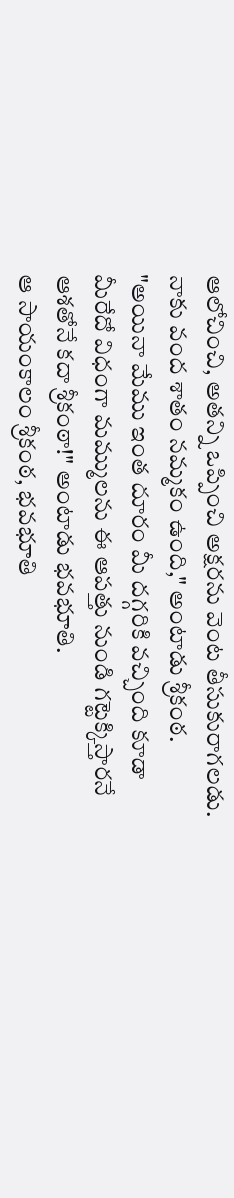ఆలోచించి, అతన్ని ఒప్పించి అక్షరను వెంట తీసుకురాగలడు. నాకు వంద శాతం నమ్మకం ఉంది," అంటాడు శ్రీకంఠ.
"అయినా మేము ఇంత దూరం మీ దగ్గరికి వచ్చింది కూడా మీరేదో విధంగా మమ్ములను ఈ ఆపత్తు నుండి గట్టెక్కిస్తారనే ఆశతోనే కదా శ్రీకంఠా!" అంటాడు భవభూతి.
ఆ సాయంకాలం శ్రీకంఠ, భవభూతి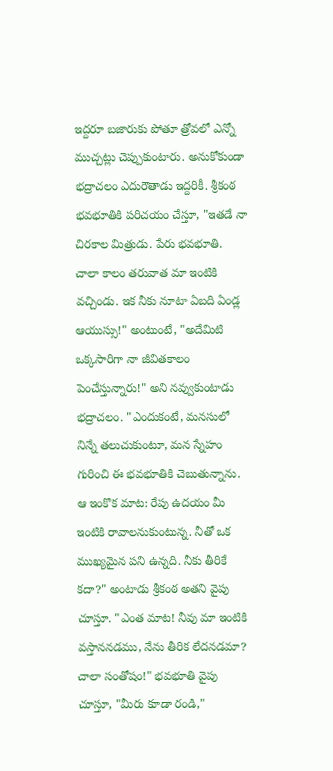ఇద్దరూ బజారుకు పోతూ త్రోవలో ఎన్నో ముచ్చట్లు చెప్పుకుంటారు. అనుకోకుండా భద్రాచలం ఎదురౌతాడు ఇద్దరికీ. శ్రీకంఠ భవభూతికి పరిచయం చేస్తూ, "ఇతడే నా చిరకాల మిత్రుడు. పేరు భవభూతి. చాలా కాలం తరువాత మా ఇంటికి వచ్చిండు. ఇక నీకు నూటా ఏబది ఏండ్ల ఆయుస్సు!" అంటుంటే, "అదేమిటి ఒక్కసారిగా నా జీవితకాలం పెంచేస్తున్నారు!" అని నవ్వుకుంటాడు భద్రాచలం. "ఎందుకంటే, మనసులో నిన్నే తలుచుకుంటూ, మన స్నేహం గురించి ఈ భవభూతికి చెబుతున్నాను. ఆ ఇంకొక మాట: రేపు ఉదయం మీ ఇంటికి రావాలనుకుంటున్న. నీతో ఒక ముఖ్యమైన పని ఉన్నది. నీకు తీరికే కదా?" అంటాడు శ్రీకంఠ అతని వైపు చూస్తూ. "ఎంత మాట! నీవు మా ఇంటికి వస్తాననడము, నేను తీరిక లేదనడమా? చాలా సంతోషం!" భవభూతి వైపు చూస్తూ, "మీరు కూడా రండి,"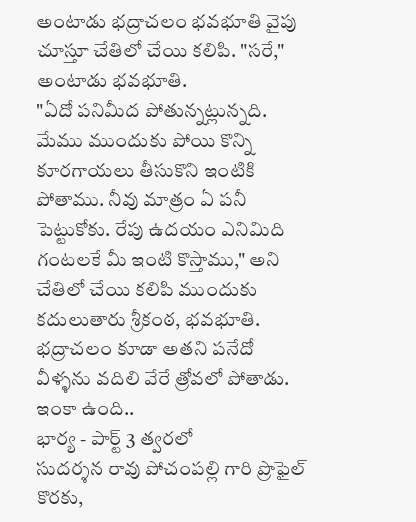అంటాడు భద్రాచలం భవభూతి వైపు చూస్తూ చేతిలో చేయి కలిపి. "సరే," అంటాడు భవభూతి.
"ఏదో పనిమీద పోతున్నట్లున్నది. మేము ముందుకు పోయి కొన్ని కూరగాయలు తీసుకొని ఇంటికి పోతాము. నీవు మాత్రం ఏ పనీ పెట్టుకోకు. రేపు ఉదయం ఎనిమిది గంటలకే మీ ఇంటి కొస్తాము," అని చేతిలో చేయి కలిపి ముందుకు కదులుతారు శ్రీకంఠ, భవభూతి. భద్రాచలం కూడా అతని పనేదో వీళ్ళను వదిలి వేరే త్రోవలో పోతాడు.
ఇంకా ఉంది..
భార్య - పార్ట్ 3 త్వరలో
సుదర్శన రావు పోచంపల్లి గారి ప్రొఫైల్ కొరకు,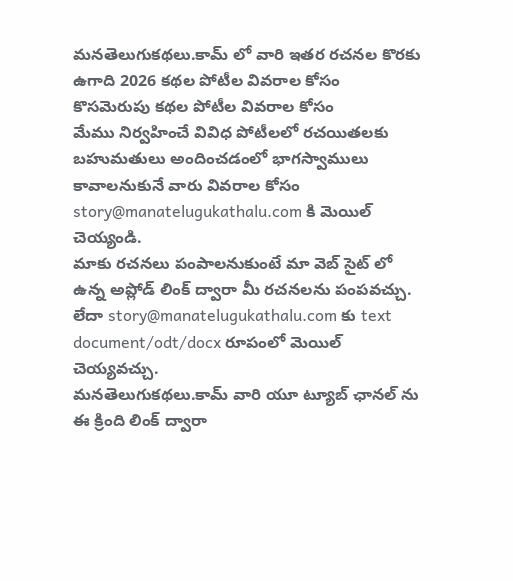మనతెలుగుకథలు.కామ్ లో వారి ఇతర రచనల కొరకు
ఉగాది 2026 కథల పోటీల వివరాల కోసం
కొసమెరుపు కథల పోటీల వివరాల కోసం
మేము నిర్వహించే వివిధ పోటీలలో రచయితలకు బహుమతులు అందించడంలో భాగస్వాములు కావాలనుకునే వారు వివరాల కోసం story@manatelugukathalu.com కి మెయిల్ చెయ్యండి.
మాకు రచనలు పంపాలనుకుంటే మా వెబ్ సైట్ లో ఉన్న అప్లోడ్ లింక్ ద్వారా మీ రచనలను పంపవచ్చు.
లేదా story@manatelugukathalu.com కు text document/odt/docx రూపంలో మెయిల్ చెయ్యవచ్చు.
మనతెలుగుకథలు.కామ్ వారి యూ ట్యూబ్ ఛానల్ ను ఈ క్రింది లింక్ ద్వారా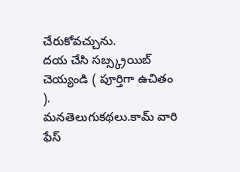చేరుకోవచ్చును.
దయ చేసి సబ్స్క్రయిబ్ చెయ్యండి ( పూర్తిగా ఉచితం ).
మనతెలుగుకథలు.కామ్ వారి ఫేస్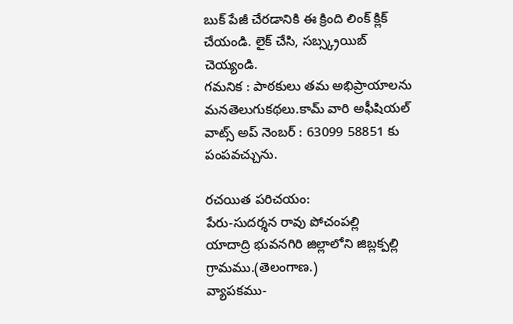బుక్ పేజీ చేరడానికి ఈ క్రింది లింక్ క్లిక్ చేయండి. లైక్ చేసి, సబ్స్క్రయిబ్ చెయ్యండి.
గమనిక : పాఠకులు తమ అభిప్రాయాలను మనతెలుగుకథలు.కామ్ వారి అఫీషియల్ వాట్స్ అప్ నెంబర్ : 63099 58851 కు పంపవచ్చును.

రచయిత పరిచయం:
పేరు-సుదర్శన రావు పోచంపల్లి
యాదాద్రి భువనగిరి జిల్లాలోని జిబ్లక్పల్లి గ్రామము.(తెలంగాణ.)
వ్యాపకము-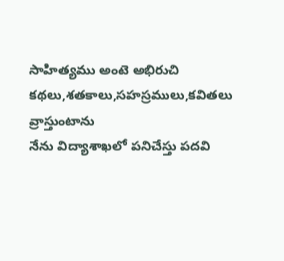సాహిత్యము అంటె అభిరుచి
కథలు,శతకాలు,సహస్రములు,కవితలు వ్రాస్తుంటాను
నేను విద్యాశాఖలో పనిచేస్తు పదవి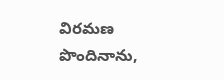విరమణ పొందినాను,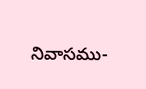నివాసము-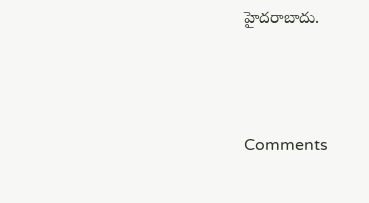హైదరాబాదు.




Comments